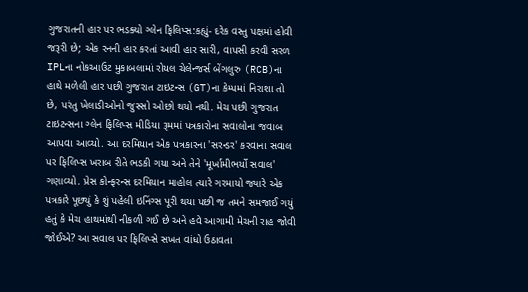ગુજરાતની હાર પર ભડક્યો ગ્લેન ફિલિપ્સ:કહ્યું- દરેક વસ્તુ પક્ષમાં હોવી જરૂરી છે; એક રનની હાર કરતાં આવી હાર સારી, વાપસી કરવી સરળ
IPLના નોકઆઉટ મુકાબલામાં રોયલ ચેલેન્જર્સ બેંગલુરુ (RCB)ના હાથે મળેલી હાર પછી ગુજરાત ટાઇટન્સ (GT)ના કેમ્પમાં નિરાશા તો છે, પરંતુ ખેલાડીઓનો જુસ્સો ઓછો થયો નથી. મેચ પછી ગુજરાત ટાઇટન્સના ગ્લેન ફિલિપ્સ મીડિયા રૂમમાં પત્રકારોના સવાલોના જવાબ આપવા આવ્યો. આ દરમિયાન એક પત્રકારના 'સરન્ડર' કરવાના સવાલ પર ફિલિપ્સ ખરાબ રીતે ભડકી ગયા અને તેને 'મૂર્ખામીભર્યો સવાલ' ગણાવ્યો. પ્રેસ કોન્ફરન્સ દરમિયાન માહોલ ત્યારે ગરમાયો જ્યારે એક પત્રકારે પૂછ્યું કે શું પહેલી ઇનિંગ્સ પૂરી થયા પછી જ તમને સમજાઈ ગયું હતું કે મેચ હાથમાંથી નીકળી ગઈ છે અને હવે આગામી મેચની રાહ જોવી જોઈએ? આ સવાલ પર ફિલિપ્સે સખત વાંધો ઉઠાવતા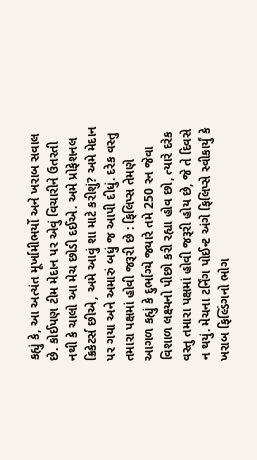કહ્યું કે, આ અત્યંત મૂર્ખામીભર્યો અને ખરાબ સવાલ છે. કોઈપણ ટીમ મેદાન પર એવું વિચારીને ઉતરતી નથી કે ચાલો આ મેચ છોડી દઈએ. અમે પ્રોફેશનલ ક્રિકેટર્સ છીએ, અમે આવું શા માટે કરીશું? અમે મેદાન પર ગયા અને અમારું બધું જ આપી દીધું. દરેક વસ્તુ તમારા પક્ષમાં હોવી જરૂરી છે : ફિલિપ્સ તેમણે આગળ કહ્યું કે દુર્ભાગ્યે જ્યારે તમે 250 રન જેવા વિશાળ લક્ષ્યનો પીછો કરી રહ્યા હોવ છો, ત્યારે દરેક વસ્તુ તમારા પક્ષમાં હોવી જરૂરી હોય છે, જે તે દિવસે ન થયું. મેચના ટર્નિંગ પોઈન્ટ અંગે ફિલિપ્સે સ્વીકાર્યું કે ખરાબ ફિલ્ડિંગનો ભોગ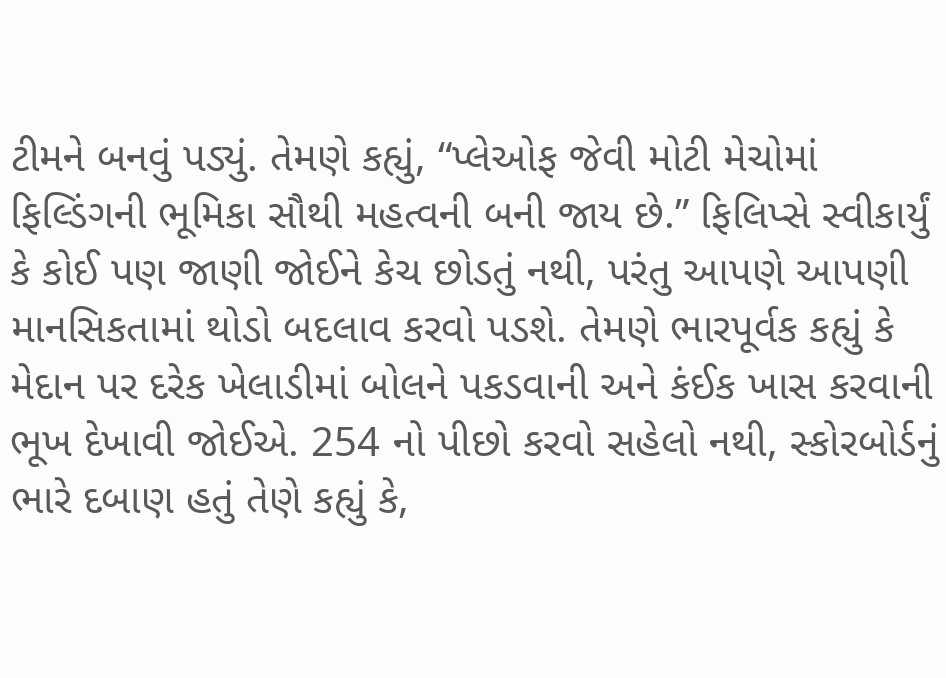ટીમને બનવું પડ્યું. તેમણે કહ્યું, “પ્લેઓફ જેવી મોટી મેચોમાં ફિલ્ડિંગની ભૂમિકા સૌથી મહત્વની બની જાય છે.” ફિલિપ્સે સ્વીકાર્યું કે કોઈ પણ જાણી જોઈને કેચ છોડતું નથી, પરંતુ આપણે આપણી માનસિકતામાં થોડો બદલાવ કરવો પડશે. તેમણે ભારપૂર્વક કહ્યું કે મેદાન પર દરેક ખેલાડીમાં બોલને પકડવાની અને કંઈક ખાસ કરવાની ભૂખ દેખાવી જોઈએ. 254 નો પીછો કરવો સહેલો નથી, સ્કોરબોર્ડનું ભારે દબાણ હતું તેણે કહ્યું કે,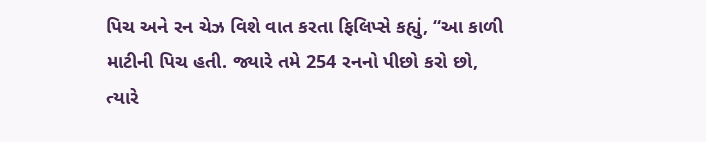પિચ અને રન ચેઝ વિશે વાત કરતા ફિલિપ્સે કહ્યું, “આ કાળી માટીની પિચ હતી. જ્યારે તમે 254 રનનો પીછો કરો છો, ત્યારે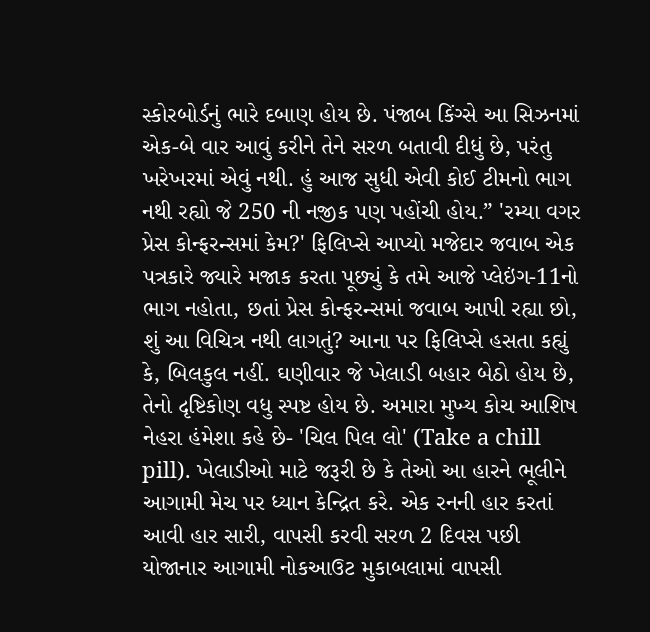સ્કોરબોર્ડનું ભારે દબાણ હોય છે. પંજાબ કિંગ્સે આ સિઝનમાં એક-બે વાર આવું કરીને તેને સરળ બતાવી દીધું છે, પરંતુ ખરેખરમાં એવું નથી. હું આજ સુધી એવી કોઈ ટીમનો ભાગ નથી રહ્યો જે 250 ની નજીક પણ પહોંચી હોય.” 'રમ્યા વગર પ્રેસ કોન્ફરન્સમાં કેમ?' ફિલિપ્સે આપ્યો મજેદાર જવાબ એક પત્રકારે જ્યારે મજાક કરતા પૂછ્યું કે તમે આજે પ્લેઇંગ-11નો ભાગ નહોતા, છતાં પ્રેસ કોન્ફરન્સમાં જવાબ આપી રહ્યા છો, શું આ વિચિત્ર નથી લાગતું? આના પર ફિલિપ્સે હસતા કહ્યું કે, બિલકુલ નહીં. ઘણીવાર જે ખેલાડી બહાર બેઠો હોય છે, તેનો દૃષ્ટિકોણ વધુ સ્પષ્ટ હોય છે. અમારા મુખ્ય કોચ આશિષ નેહરા હંમેશા કહે છે- 'ચિલ પિલ લો' (Take a chill pill). ખેલાડીઓ માટે જરૂરી છે કે તેઓ આ હારને ભૂલીને આગામી મેચ પર ધ્યાન કેન્દ્રિત કરે. એક રનની હાર કરતાં આવી હાર સારી, વાપસી કરવી સરળ 2 દિવસ પછી યોજાનાર આગામી નોકઆઉટ મુકાબલામાં વાપસી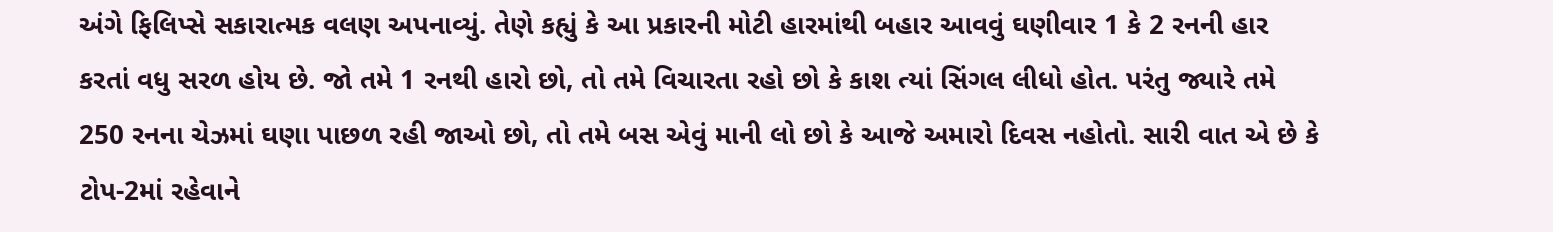અંગે ફિલિપ્સે સકારાત્મક વલણ અપનાવ્યું. તેણે કહ્યું કે આ પ્રકારની મોટી હારમાંથી બહાર આવવું ઘણીવાર 1 કે 2 રનની હાર કરતાં વધુ સરળ હોય છે. જો તમે 1 રનથી હારો છો, તો તમે વિચારતા રહો છો કે કાશ ત્યાં સિંગલ લીધો હોત. પરંતુ જ્યારે તમે 250 રનના ચેઝમાં ઘણા પાછળ રહી જાઓ છો, તો તમે બસ એવું માની લો છો કે આજે અમારો દિવસ નહોતો. સારી વાત એ છે કે ટોપ-2માં રહેવાને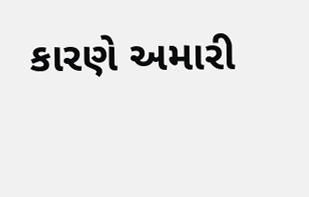કારણે અમારી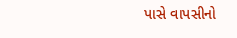પાસે વાપસીનો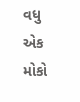વધુ એક મોકો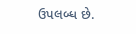ઉપલબ્ધ છે.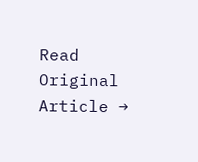Read Original Article →